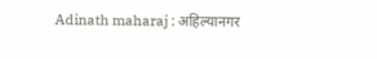Adinath maharaj : अहिल्यानगर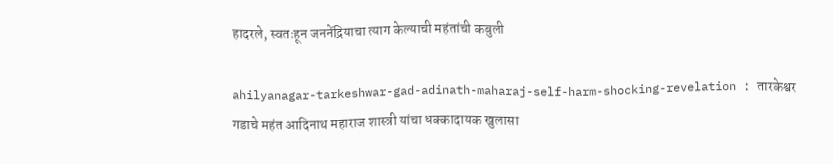हादरले, स्वतःहून जननेंद्रियाचा त्याग केल्याची महंतांची कबुली

ahilyanagar-tarkeshwar-gad-adinath-maharaj-self-harm-shocking-revelation : तारकेश्वर गडाचे महंत आदिनाथ महाराज शास्त्री यांचा धक्कादायक खुलासा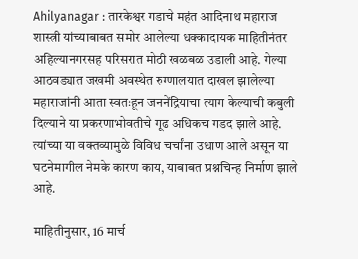Ahilyanagar : तारकेश्वर गडाचे महंत आदिनाथ महाराज शास्त्री यांच्याबाबत समोर आलेल्या धक्कादायक माहितीनंतर अहिल्यानगरसह परिसरात मोठी खळबळ उडाली आहे. गेल्या आठवड्यात जखमी अवस्थेत रुग्णालयात दाखल झालेल्या महाराजांनी आता स्वतःहून जननेंद्रियाचा त्याग केल्याची कबुली दिल्याने या प्रकरणाभोवतीचे गूढ अधिकच गडद झाले आहे. त्यांच्या या वक्तव्यामुळे विविध चर्चांना उधाण आले असून या घटनेमागील नेमके कारण काय, याबाबत प्रश्नचिन्ह निर्माण झाले आहे.

माहितीनुसार, 16 मार्च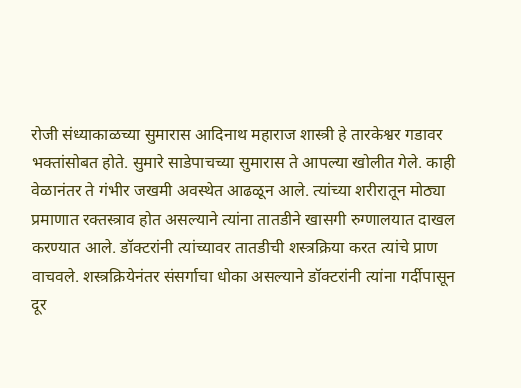रोजी संध्याकाळच्या सुमारास आदिनाथ महाराज शास्त्री हे तारकेश्वर गडावर भक्तांसोबत होते. सुमारे साडेपाचच्या सुमारास ते आपल्या खोलीत गेले. काही वेळानंतर ते गंभीर जखमी अवस्थेत आढळून आले. त्यांच्या शरीरातून मोठ्या प्रमाणात रक्तस्त्राव होत असल्याने त्यांना तातडीने खासगी रुग्णालयात दाखल करण्यात आले. डॉक्टरांनी त्यांच्यावर तातडीची शस्त्रक्रिया करत त्यांचे प्राण वाचवले. शस्त्रक्रियेनंतर संसर्गाचा धोका असल्याने डॉक्टरांनी त्यांना गर्दीपासून दूर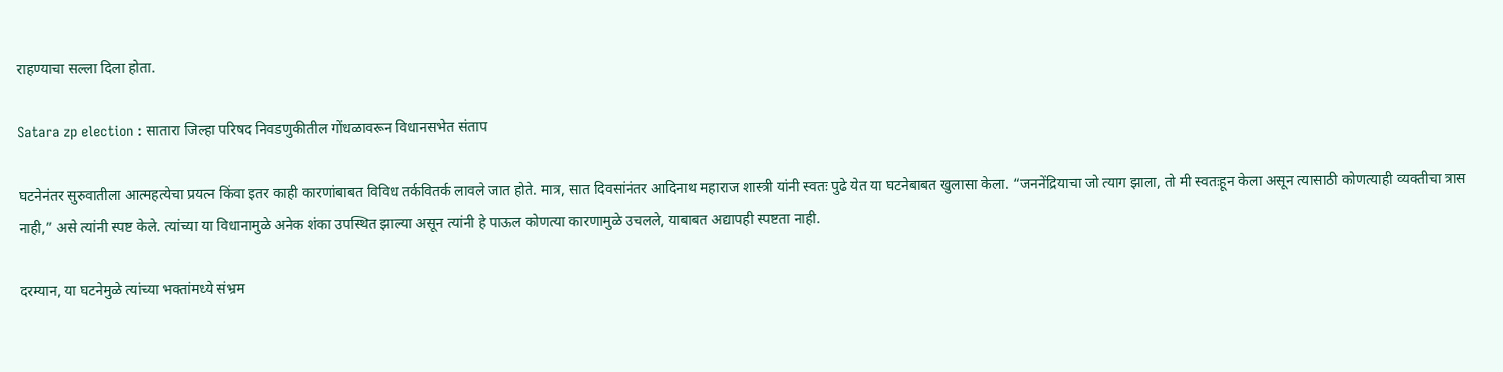राहण्याचा सल्ला दिला होता.

Satara zp election : सातारा जिल्हा परिषद निवडणुकीतील गोंधळावरून विधानसभेत संताप

घटनेनंतर सुरुवातीला आत्महत्येचा प्रयत्न किंवा इतर काही कारणांबाबत विविध तर्कवितर्क लावले जात होते. मात्र, सात दिवसांनंतर आदिनाथ महाराज शास्त्री यांनी स्वतः पुढे येत या घटनेबाबत खुलासा केला. “जननेंद्रियाचा जो त्याग झाला, तो मी स्वतःहून केला असून त्यासाठी कोणत्याही व्यक्तीचा त्रास नाही,” असे त्यांनी स्पष्ट केले. त्यांच्या या विधानामुळे अनेक शंका उपस्थित झाल्या असून त्यांनी हे पाऊल कोणत्या कारणामुळे उचलले, याबाबत अद्यापही स्पष्टता नाही.

दरम्यान, या घटनेमुळे त्यांच्या भक्तांमध्ये संभ्रम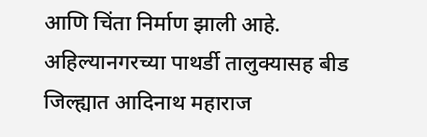आणि चिंता निर्माण झाली आहे. अहिल्यानगरच्या पाथर्डी तालुक्यासह बीड जिल्ह्यात आदिनाथ महाराज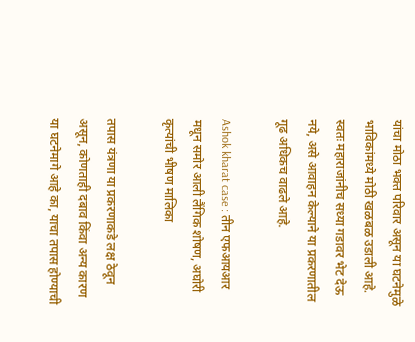यांचा मोठा भक्त परिवार असून या घटनेमुळे भाविकांमध्ये मोठी खळबळ उडाली आहे. स्वतः महाराजांनीच सध्या गडावर भेट देऊ नये, असे आवाहन केल्याने या प्रकरणातील गूढ अधिकच वाढले आहे.

Ashok kharat case : तीन एफआयआर मधून समोर आली लैंगिक शोषण, अघोरी कृत्यांची भीषण मालिका

तपास यंत्रणा या प्रकरणाकडे लक्ष ठेवून असून, कोणताही दबाव किंवा अन्य कारण या घटनेमागे आहे का, याचा तपास होण्याची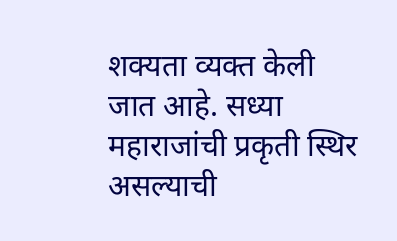शक्यता व्यक्त केली जात आहे. सध्या महाराजांची प्रकृती स्थिर असल्याची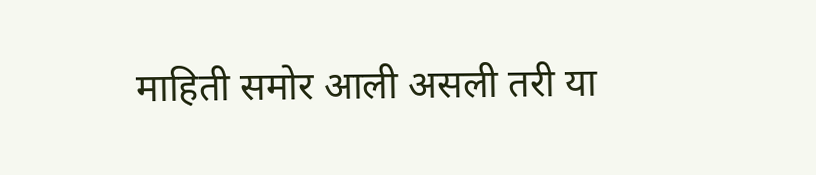माहिती समोर आली असली तरी या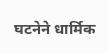घटनेने धार्मिक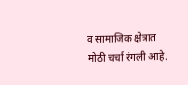व सामाजिक क्षेत्रात मोठी चर्चा रंगली आहे.